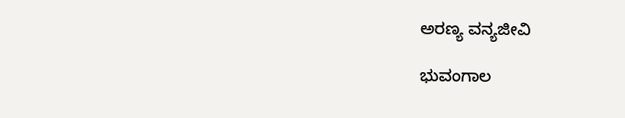ಅರಣ್ಯ ವನ್ಯಜೀವಿ

ಭುವಂಗಾಲ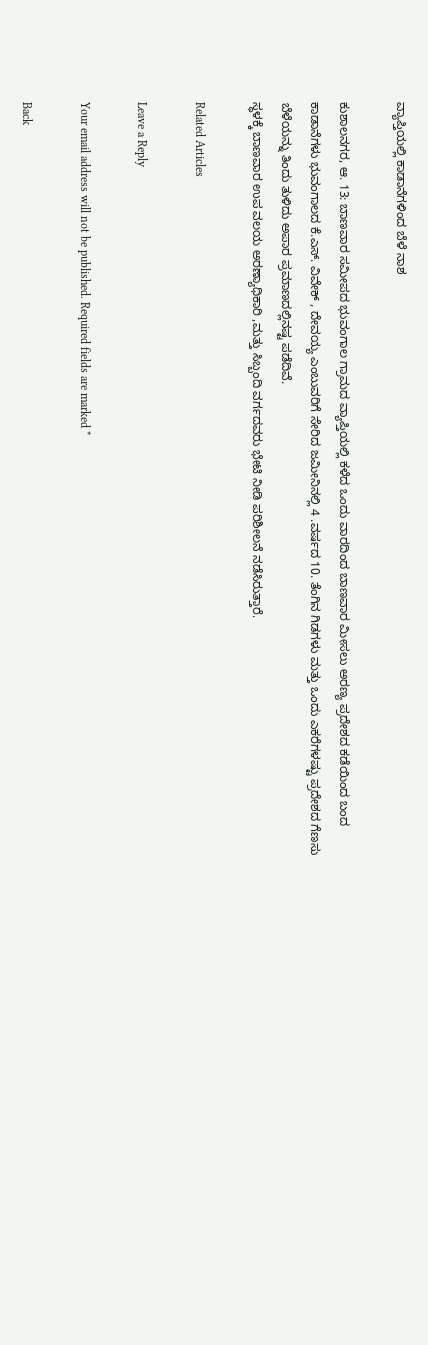ವ್ಯಾಪ್ತಿಯಲ್ಲಿ ಕಾಡಾನೆಗಳಿಂದ ಬೆಳೆ ನಾಶ

ಕುಶಾಲನಗರ, ಆ. 13: ಬಾಣವಾರ ಸಮೀಪದ ಭುವಂಗಾಲ ಗ್ರಾಮದ ವ್ಯಾಪ್ತಿಯಲ್ಲಿ ಕಳೆದ ಒಂದು ವಾರದಿಂದ ಬಾಣವಾರ ಮೀಸಲು ಅರಣ್ಯ ಪ್ರದೇಶದ ಕಡೆಯಿಂದ ಬಂದ ಕಾಡಾನೆಗಳು ಭುವಂಗಾಲದ ಕೆ.ಎಸ್. ವಿವೇಕ್ , ದೇವಯ್ಯ ಎಂಬುವರಿಗೆ ಸೇರಿದ ಜಮೀನಿನಲ್ಲಿ 4 .ವರ್ಷದ 10. ತೆಂಗಿನ ಗಿಡಗಳು ಮತ್ತು ಒಂದು ಎಕರೆಗಳಷ್ಟು ಪ್ರದೇಶದ ಗೆಣಸು ಬೆಳೆಯನ್ನು ತಿಂದು ತುಳಿದು ಅಪಾರ ಪ್ರಮಾಣದಲ್ಲಿನಷ್ಟ ಪಡೆದಿವೆ.
ಸ್ಧಳಕ್ಕೆ ಬಾಣವಾರ ಉಪ ವಲಯ ಅರಣ್ಯಾಧಿಕಾರಿ ,ಮತ್ತು ಸಿಬ್ಬಂದಿ ವರ್ಗದವರು ಭೇಟಿ ನೀಡಿ ಪರಿಶೀಲನೆ ನಡೆಸಿರುತ್ತಾರೆ.

Related Articles

Leave a Reply

Your email address will not be published. Required fields are marked *

Back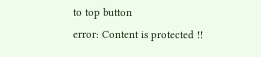to top button
error: Content is protected !!